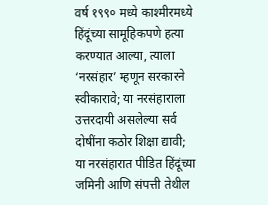वर्ष १९९० मध्ये काश्मीरमध्ये हिंदूंच्या सामूहिकपणे हत्या करण्यात आल्या, त्याला ‘नरसंहार’ म्हणून सरकारने स्वीकारावे; या नरसंहाराला उत्तरदायी असलेल्या सर्व दोषींना कठोर शिक्षा द्यावी; या नरसंहारात पीडित हिंदूंच्या जमिनी आणि संपत्ती तेथील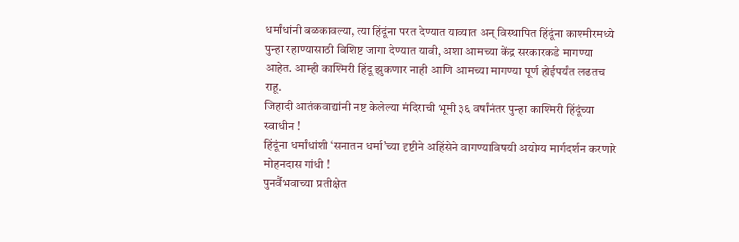धर्मांधांनी बळकावल्या, त्या हिंदूंना परत देण्यात याव्यात अन् विस्थापित हिंदूंना काश्मीरमध्ये पुन्हा रहाण्यासाठी विशिष्ट जागा देण्यात यावी, अशा आमच्या केंद्र सरकारकडे मागण्या आहेत. आम्ही काश्मिरी हिंदू झुकणार नाही आणि आमच्या मागण्या पूर्ण होईपर्यंत लढतच राहू.
जिहादी आतंकवाद्यांनी नष्ट केलेल्या मंदिराची भूमी ३६ वर्षांनंतर पुन्हा काश्मिरी हिंदूंच्या स्वाधीन !
हिंदूंना धर्मांधांशी ‘सनातन धर्मा’च्या दृष्टीने अहिंसेने वागण्याविषयी अयोग्य मार्गदर्शन करणारे मोहनदास गांधी !
पुनर्वैभवाच्या प्रतीक्षेत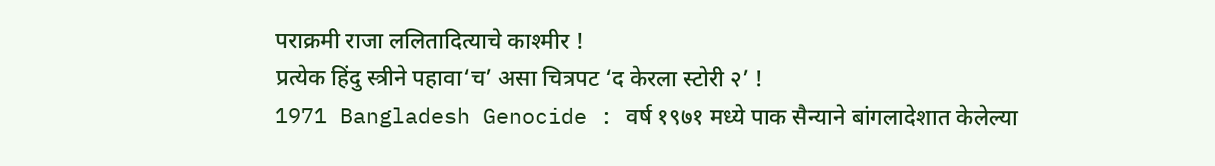पराक्रमी राजा ललितादित्याचे काश्मीर !
प्रत्येक हिंदु स्त्रीने पहावा‘च’ असा चित्रपट ‘द केरला स्टोरी २’ !
1971 Bangladesh Genocide : वर्ष १९७१ मध्ये पाक सैन्याने बांगलादेशात केलेल्या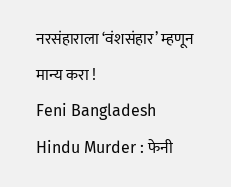नरसंहाराला ‘वंशसंहार’ म्हणून मान्य करा !
Feni Bangladesh Hindu Murder : फेनी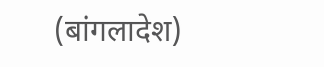(बांगलादेश)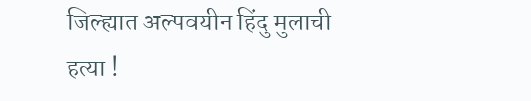जिल्ह्यात अल्पवयीन हिंदु मुलाची हत्या !